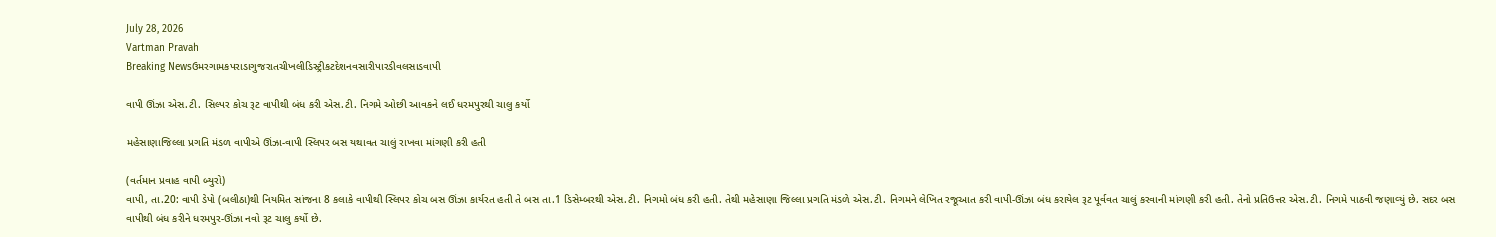July 28, 2026
Vartman Pravah
Breaking Newsઉમરગામકપરાડાગુજરાતચીખલીડિસ્ટ્રીકટદેશનવસારીપારડીવલસાડવાપી

વાપી ઊંઝા એસ.ટી. સિલ્‍પર કોચ રૂટ વાપીથી બંધ કરી એસ.ટી. નિગમે ઓછી આવકને લઈ ધરમપુરથી ચાલુ કર્યો

મહેસાણાજિલ્લા પ્રગતિ મંડળ વાપીએ ઊંઝા-વાપી સ્‍લિપર બસ યથાવત ચાલું રાખવા માંગણી કરી હતી

(વર્તમાન પ્રવાહ વાપી બ્‍યુરો)
વાપી, તા.20: વાપી ડેપો (બલીઠા)થી નિયમિત સાંજના 8 કલાકે વાપીથી સ્‍લિપર કોચ બસ ઊંઝા કાર્યરત હતી તે બસ તા.1 ડિસેમ્‍બરથી એસ.ટી. નિગમો બંધ કરી હતી. તેથી મહેસાણા જિલ્લા પ્રગતિ મંડળે એસ.ટી. નિગમને લેખિત રજૂઆત કરી વાપી-ઊંઝા બંધ કરાયેલ રૂટ પૂર્વવત ચાલું કરવાની માંગણી કરી હતી. તેનો પ્રતિઉત્તર એસ.ટી. નિગમે પાઠવી જણાવ્‍યું છે. સદર બસ વાપીથી બંધ કરીને ધરમપુર-ઊંઝા નવો રૂટ ચાલુ કર્યો છે.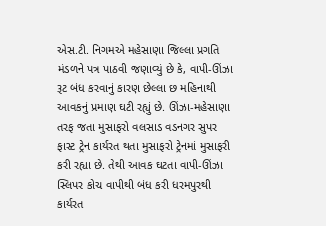એસ.ટી. નિગમએ મહેસાણા જિલ્લા પ્રગતિ મંડળને પત્ર પાઠવી જણાવ્‍યું છે કે, વાપી-ઊંઝા રૂટ બંધ કરવાનું કારણ છેલ્લા છ મહિનાથી આવકનું પ્રમાણ ઘટી રહ્યું છે. ઊંઝા-મહેસાણા તરફ જતા મુસાફરો વલસાડ વડનગર સુપર ફાસ્‍ટ ટ્રેન કાર્યરત થતા મુસાફરો ટ્રેનમાં મુસાફરી કરી રહ્યા છે. તેથી આવક ઘટતા વાપી-ઊંઝા સ્‍લિપર કોચ વાપીથી બંધ કરી ધરમપુરથી કાર્યરત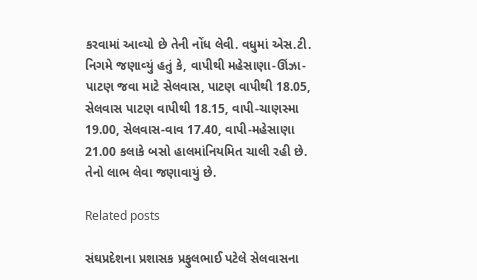કરવામાં આવ્‍યો છે તેની નોંધ લેવી. વધુમાં એસ.ટી. નિગમે જણાવ્‍યું હતું કે, વાપીથી મહેસાણા-ઊંઝા-પાટણ જવા માટે સેલવાસ, પાટણ વાપીથી 18.05, સેલવાસ પાટણ વાપીથી 18.15, વાપી-ચાણસ્‍મા 19.00, સેલવાસ-વાવ 17.40, વાપી-મહેસાણા 21.00 કલાકે બસો હાલમાંનિયમિત ચાલી રહી છે. તેનો લાભ લેવા જણાવાયું છે.

Related posts

સંઘપ્રદેશના પ્રશાસક પ્રફુલભાઈ પટેલે સેલવાસના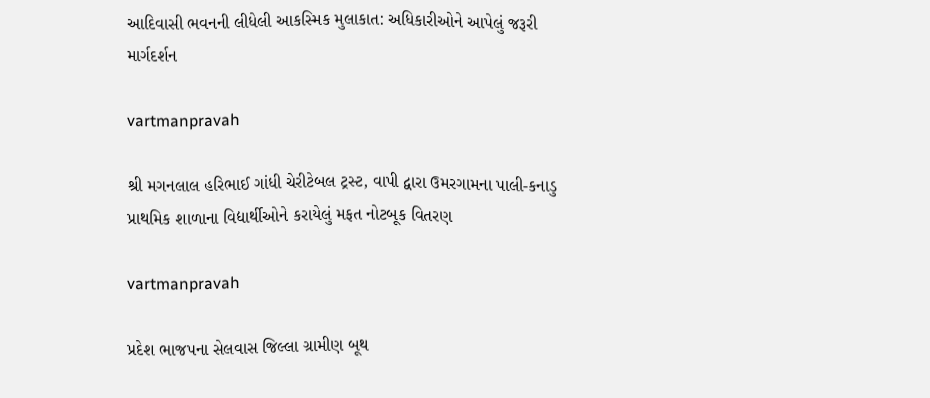આદિવાસી ભવનની લીધેલી આકસ્‍મિક મુલાકાત: અધિકારીઓને આપેલું જરૂરી માર્ગદર્શન

vartmanpravah

શ્રી મગનલાલ હરિભાઈ ગાંધી ચેરીટેબલ ટ્રસ્‍ટ, વાપી દ્વારા ઉમરગામના પાલી-કનાડુ પ્રાથમિક શાળાના વિદ્યાર્થીઓને કરાયેલું મફત નોટબૂક વિતરણ

vartmanpravah

પ્રદેશ ભાજપના સેલવાસ જિલ્લા ગ્રામીણ બૂથ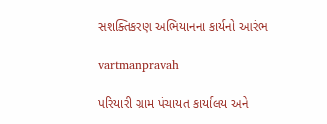સશક્‍તિકરણ અભિયાનના કાર્યનો આરંભ

vartmanpravah

પરિયારી ગ્રામ પંચાયત કાર્યાલય અને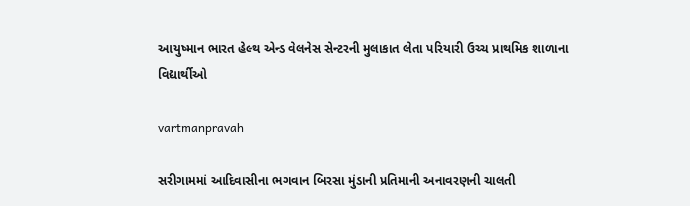આયુષ્‍માન ભારત હેલ્‍થ એન્‍ડ વેલનેસ સેન્‍ટરની મુલાકાત લેતા પરિયારી ઉચ્‍ચ પ્રાથમિક શાળાના વિદ્યાર્થીઓ

vartmanpravah

સરીગામમાં આદિવાસીના ભગવાન બિરસા મુંડાની પ્રતિમાની અનાવરણની ચાલતી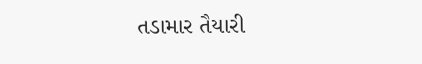તડામાર તૈયારી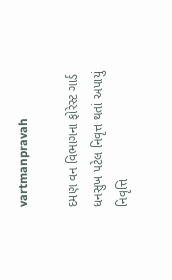vartmanpravah

દમણ વન વિભાગના ફોરેસ્‍ટ ગાર્ડ ધનસુખ પટેલ નિવૃત્ત થતાં અપાયું નિવૃત્તિ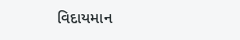વિદાયમાન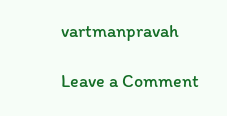vartmanpravah

Leave a Comment